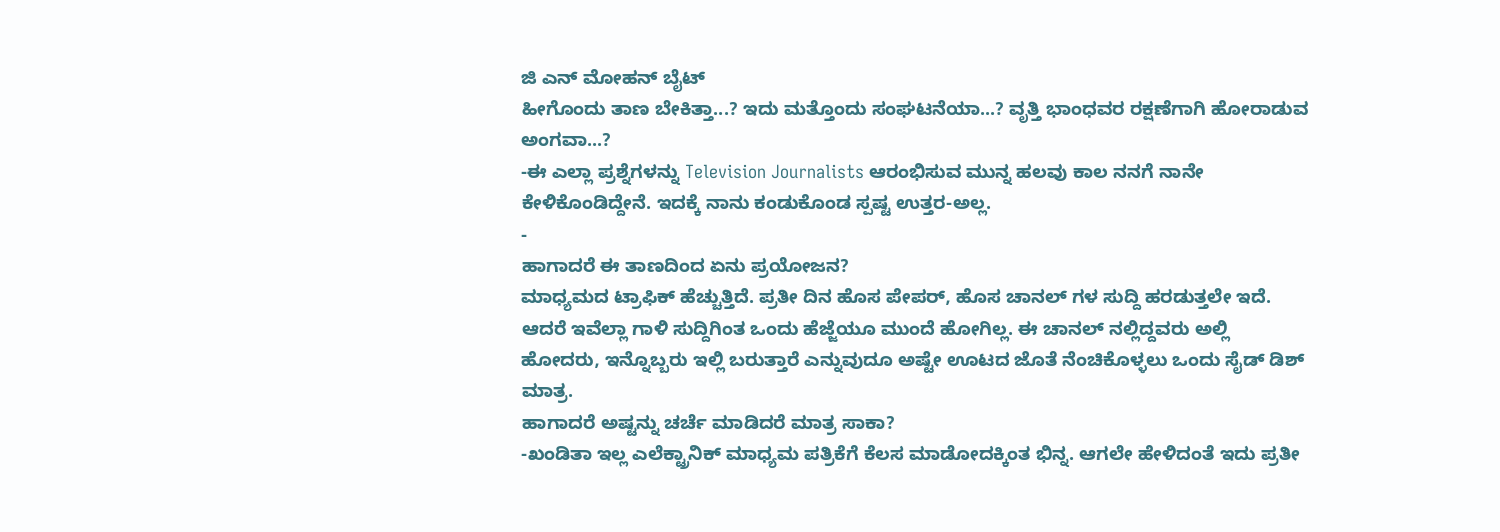ಜಿ ಎನ್ ಮೋಹನ್ ಬೈಟ್
ಹೀಗೊಂದು ತಾಣ ಬೇಕಿತ್ತಾ...? ಇದು ಮತ್ತೊಂದು ಸಂಘಟನೆಯಾ...? ವೃತ್ತಿ ಭಾಂಧವರ ರಕ್ಷಣೆಗಾಗಿ ಹೋರಾಡುವ ಅಂಗವಾ...?
-ಈ ಎಲ್ಲಾ ಪ್ರಶ್ನೆಗಳನ್ನು Television Journalists ಆರಂಭಿಸುವ ಮುನ್ನ ಹಲವು ಕಾಲ ನನಗೆ ನಾನೇ ಕೇಳಿಕೊಂಡಿದ್ದೇನೆ. ಇದಕ್ಕೆ ನಾನು ಕಂಡುಕೊಂಡ ಸ್ಪಷ್ಟ ಉತ್ತರ-ಅಲ್ಲ.
-
ಹಾಗಾದರೆ ಈ ತಾಣದಿಂದ ಏನು ಪ್ರಯೋಜನ?
ಮಾಧ್ಯಮದ ಟ್ರಾಫಿಕ್ ಹೆಚ್ಚುತ್ತಿದೆ. ಪ್ರತೀ ದಿನ ಹೊಸ ಪೇಪರ್, ಹೊಸ ಚಾನಲ್ ಗಳ ಸುದ್ದಿ ಹರಡುತ್ತಲೇ ಇದೆ. ಆದರೆ ಇವೆಲ್ಲಾ ಗಾಳಿ ಸುದ್ದಿಗಿಂತ ಒಂದು ಹೆಜ್ಜೆಯೂ ಮುಂದೆ ಹೋಗಿಲ್ಲ. ಈ ಚಾನಲ್ ನಲ್ಲಿದ್ದವರು ಅಲ್ಲಿ ಹೋದರು, ಇನ್ನೊಬ್ಬರು ಇಲ್ಲಿ ಬರುತ್ತಾರೆ ಎನ್ನುವುದೂ ಅಷ್ಟೇ ಊಟದ ಜೊತೆ ನೆಂಚಿಕೊಳ್ಳಲು ಒಂದು ಸೈಡ್ ಡಿಶ್ ಮಾತ್ರ.
ಹಾಗಾದರೆ ಅಷ್ಟನ್ನು ಚರ್ಚೆ ಮಾಡಿದರೆ ಮಾತ್ರ ಸಾಕಾ?
-ಖಂಡಿತಾ ಇಲ್ಲ ಎಲೆಕ್ಟ್ರಾನಿಕ್ ಮಾಧ್ಯಮ ಪತ್ರಿಕೆಗೆ ಕೆಲಸ ಮಾಡೋದಕ್ಕಿಂತ ಭಿನ್ನ. ಆಗಲೇ ಹೇಳಿದಂತೆ ಇದು ಪ್ರತೀ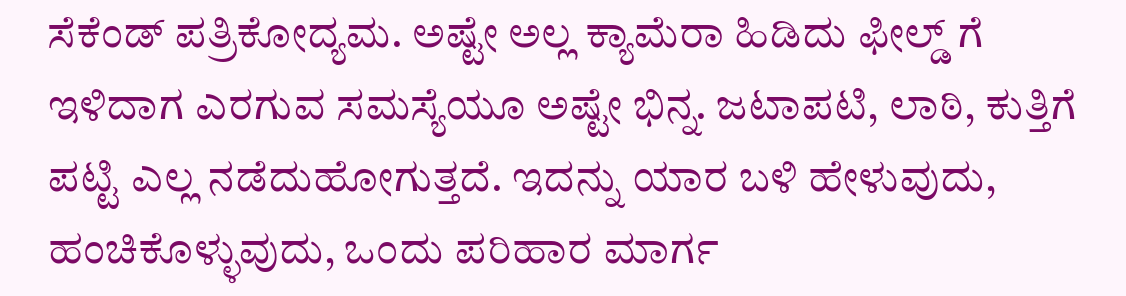ಸೆಕೆಂಡ್ ಪತ್ರಿಕೋದ್ಯಮ. ಅಷ್ಟೇ ಅಲ್ಲ ಕ್ಯಾಮೆರಾ ಹಿಡಿದು ಫೀಲ್ಡ್ ಗೆ ಇಳಿದಾಗ ಎರಗುವ ಸಮಸ್ಯೆಯೂ ಅಷ್ಟೇ ಭಿನ್ನ. ಜಟಾಪಟಿ, ಲಾಠಿ, ಕುತ್ತಿಗೆ ಪಟ್ಟಿ ಎಲ್ಲ ನಡೆದುಹೋಗುತ್ತದೆ. ಇದನ್ನು ಯಾರ ಬಳಿ ಹೇಳುವುದು, ಹಂಚಿಕೊಳ್ಳುವುದು, ಒಂದು ಪರಿಹಾರ ಮಾರ್ಗ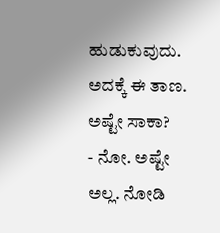ಹುಡುಕುವುದು. ಅದಕ್ಕೆ ಈ ತಾಣ.
ಅಷ್ಟೇ ಸಾಕಾ?
- ನೋ. ಅಷ್ಟೇ ಅಲ್ಲ. ನೋಡಿ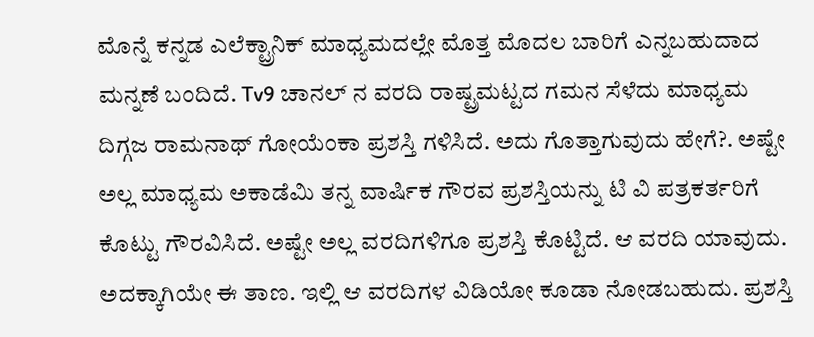ಮೊನ್ನೆ ಕನ್ನಡ ಎಲೆಕ್ಟ್ರಾನಿಕ್ ಮಾಧ್ಯಮದಲ್ಲೇ ಮೊತ್ತ ಮೊದಲ ಬಾರಿಗೆ ಎನ್ನಬಹುದಾದ ಮನ್ನಣೆ ಬಂದಿದೆ. Tv9 ಚಾನಲ್ ನ ವರದಿ ರಾಷ್ಟ್ರಮಟ್ಟದ ಗಮನ ಸೆಳೆದು ಮಾಧ್ಯಮ ದಿಗ್ಗಜ ರಾಮನಾಥ್ ಗೋಯೆಂಕಾ ಪ್ರಶಸ್ತಿ ಗಳಿಸಿದೆ. ಅದು ಗೊತ್ತಾಗುವುದು ಹೇಗೆ?. ಅಷ್ಟೇ ಅಲ್ಲ ಮಾಧ್ಯಮ ಅಕಾಡೆಮಿ ತನ್ನ ವಾರ್ಷಿಕ ಗೌರವ ಪ್ರಶಸ್ತಿಯನ್ನು ಟಿ ವಿ ಪತ್ರಕರ್ತರಿಗೆ ಕೊಟ್ಟು ಗೌರವಿಸಿದೆ. ಅಷ್ಟೇ ಅಲ್ಲ ವರದಿಗಳಿಗೂ ಪ್ರಶಸ್ತಿ ಕೊಟ್ಟಿದೆ. ಆ ವರದಿ ಯಾವುದು. ಅದಕ್ಕಾಗಿಯೇ ಈ ತಾಣ. ಇಲ್ಲಿ ಆ ವರದಿಗಳ ವಿಡಿಯೋ ಕೂಡಾ ನೋಡಬಹುದು. ಪ್ರಶಸ್ತಿ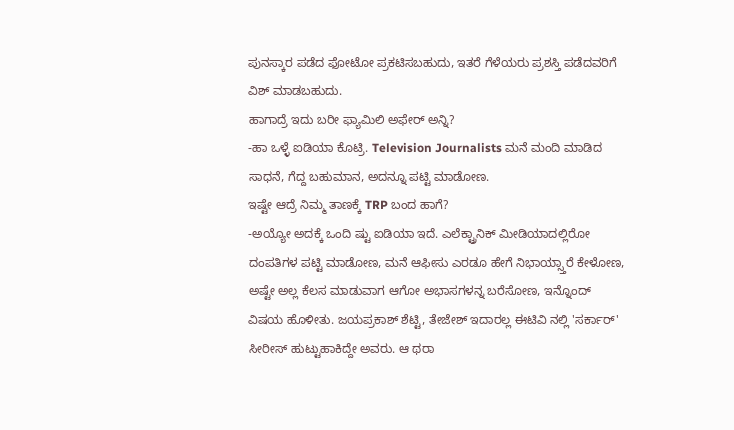ಪುನಸ್ಕಾರ ಪಡೆದ ಫೋಟೋ ಪ್ರಕಟಿಸಬಹುದು, ಇತರೆ ಗೆಳೆಯರು ಪ್ರಶಸ್ತಿ ಪಡೆದವರಿಗೆ ವಿಶ್ ಮಾಡಬಹುದು.
ಹಾಗಾದ್ರೆ ಇದು ಬರೀ ಫ್ಯಾಮಿಲಿ ಅಫೇರ್ ಅನ್ನಿ?
-ಹಾ ಒಳ್ಳೆ ಐಡಿಯಾ ಕೊಟ್ರಿ. Television Journalists ಮನೆ ಮಂದಿ ಮಾಡಿದ ಸಾಧನೆ, ಗೆದ್ದ ಬಹುಮಾನ, ಅದನ್ನೂ ಪಟ್ಟಿ ಮಾಡೋಣ.
ಇಷ್ಟೇ ಆದ್ರೆ ನಿಮ್ಮ ತಾಣಕ್ಕೆ TRP ಬಂದ ಹಾಗೆ?
-ಅಯ್ಯೋ ಅದಕ್ಕೆ ಒಂದಿ ಷ್ಟು ಐಡಿಯಾ ಇದೆ. ಎಲೆಕ್ಟ್ರಾನಿಕ್ ಮೀಡಿಯಾದಲ್ಲಿರೋ ದಂಪತಿಗಳ ಪಟ್ಟಿ ಮಾಡೋಣ, ಮನೆ ಆಫೀಸು ಎರಡೂ ಹೇಗೆ ನಿಭಾಯ್ಸ್ತಾರೆ ಕೇಳೋಣ, ಅಷ್ಟೇ ಅಲ್ಲ ಕೆಲಸ ಮಾಡುವಾಗ ಆಗೋ ಅಭಾಸಗಳನ್ನ ಬರೆಸೋಣ, ಇನ್ನೊಂದ್ ವಿಷಯ ಹೊಳೀತು. ಜಯಪ್ರಕಾಶ್ ಶೆಟ್ಟಿ, ತೇಜೇಶ್ ಇದಾರಲ್ಲ ಈಟಿವಿ ನಲ್ಲಿ 'ಸರ್ಕಾರ್' ಸೀರೀಸ್ ಹುಟ್ಟುಹಾಕಿದ್ದೇ ಅವರು. ಆ ಥರಾ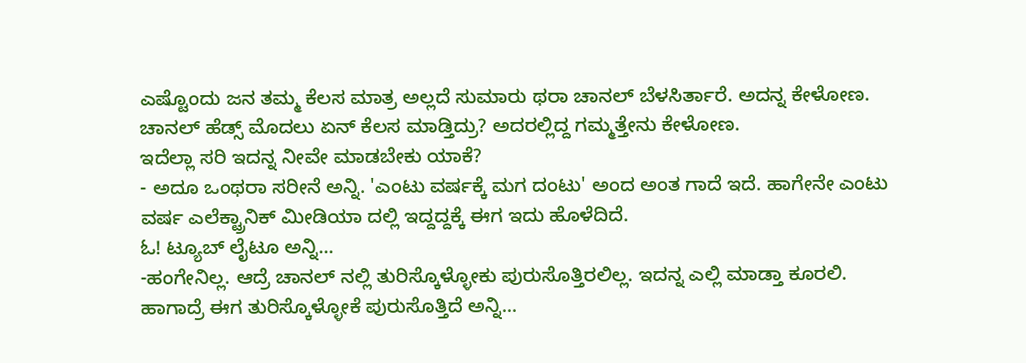ಎಷ್ಟೊಂದು ಜನ ತಮ್ಮ ಕೆಲಸ ಮಾತ್ರ ಅಲ್ಲದೆ ಸುಮಾರು ಥರಾ ಚಾನಲ್ ಬೆಳಸಿರ್ತಾರೆ. ಅದನ್ನ ಕೇಳೋಣ. ಚಾನಲ್ ಹೆಡ್ಸ್ ಮೊದಲು ಏನ್ ಕೆಲಸ ಮಾಡ್ತಿದ್ರು? ಅದರಲ್ಲಿದ್ದ ಗಮ್ಮತ್ತೇನು ಕೇಳೋಣ.
ಇದೆಲ್ಲಾ ಸರಿ ಇದನ್ನ ನೀವೇ ಮಾಡಬೇಕು ಯಾಕೆ?
- ಅದೂ ಒಂಥರಾ ಸರೀನೆ ಅನ್ನಿ. 'ಎಂಟು ವರ್ಷಕ್ಕೆ ಮಗ ದಂಟು' ಅಂದ ಅಂತ ಗಾದೆ ಇದೆ. ಹಾಗೇನೇ ಎಂಟು ವರ್ಷ ಎಲೆಕ್ಟ್ರಾನಿಕ್ ಮೀಡಿಯಾ ದಲ್ಲಿ ಇದ್ದದ್ದಕ್ಕೆ ಈಗ ಇದು ಹೊಳೆದಿದೆ.
ಓ! ಟ್ಯೂಬ್ ಲೈಟೂ ಅನ್ನಿ...
-ಹಂಗೇನಿಲ್ಲ. ಆದ್ರೆ ಚಾನಲ್ ನಲ್ಲಿ ತುರಿಸ್ಕೊಳ್ಳೋಕು ಪುರುಸೊತ್ತಿರಲಿಲ್ಲ. ಇದನ್ನ ಎಲ್ಲಿ ಮಾಡ್ತಾ ಕೂರಲಿ.
ಹಾಗಾದ್ರೆ ಈಗ ತುರಿಸ್ಕೊಳ್ಳೋಕೆ ಪುರುಸೊತ್ತಿದೆ ಅನ್ನಿ...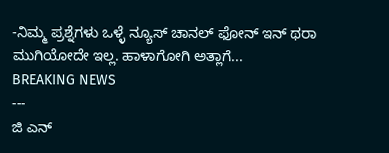-ನಿಮ್ಮ ಪ್ರಶ್ನೆಗಳು ಒಳ್ಳೆ ನ್ಯೂಸ್ ಚಾನಲ್ ಫೋನ್ ಇನ್ ಥರಾ ಮುಗಿಯೋದೇ ಇಲ್ಲ. ಹಾಳಾಗೋಗಿ ಅತ್ಲಾಗೆ...
BREAKING NEWS
---
ಜಿ ಎನ್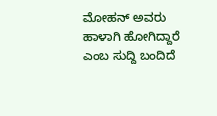ಮೋಹನ್ ಅವರು ಹಾಳಾಗಿ ಹೋಗಿದ್ದಾರೆ ಎಂಬ ಸುದ್ದಿ ಬಂದಿದೆ